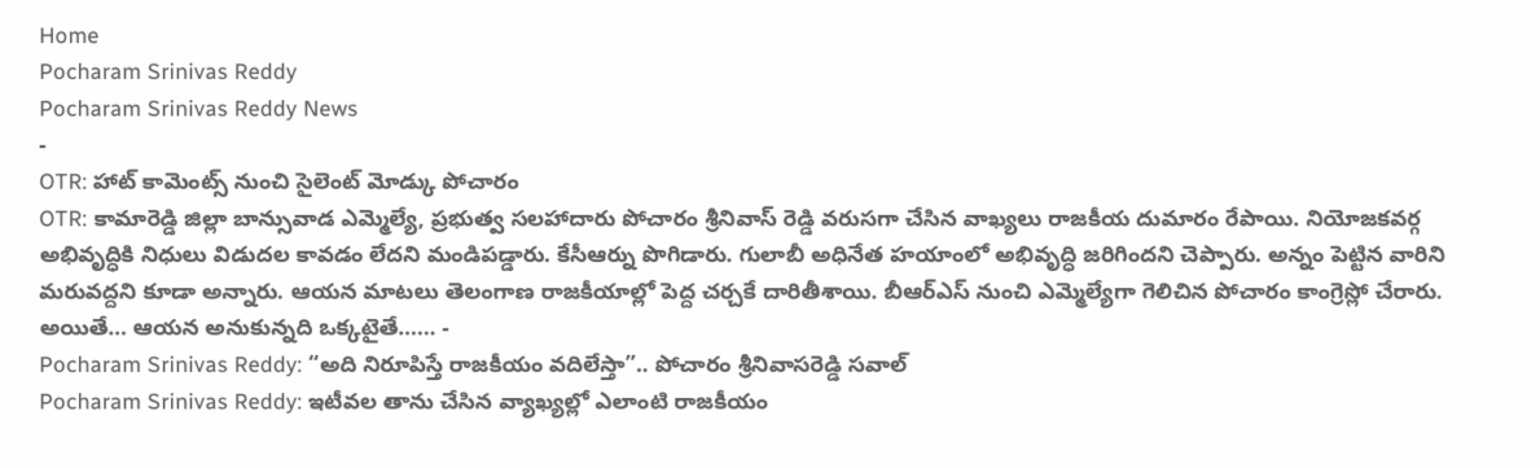Home
Pocharam Srinivas Reddy
Pocharam Srinivas Reddy News
-
OTR: హాట్ కామెంట్స్ నుంచి సైలెంట్ మోడ్కు పోచారం
OTR: కామారెడ్డి జిల్లా బాన్సువాడ ఎమ్మెల్యే, ప్రభుత్వ సలహాదారు పోచారం శ్రీనివాస్ రెడ్డి వరుసగా చేసిన వాఖ్యలు రాజకీయ దుమారం రేపాయి. నియోజకవర్గ అభివృద్ధికి నిధులు విడుదల కావడం లేదని మండిపడ్డారు. కేసీఆర్ను పొగిడారు. గులాబీ అధినేత హయాంలో అభివృద్ధి జరిగిందని చెప్పారు. అన్నం పెట్టిన వారిని మరువద్దని కూడా అన్నారు. ఆయన మాటలు తెలంగాణ రాజకీయాల్లో పెద్ద చర్చకే దారితీశాయి. బీఆర్ఎస్ నుంచి ఎమ్మెల్యేగా గెలిచిన పోచారం కాంగ్రెస్లో చేరారు. అయితే… ఆయన అనుకున్నది ఒక్కటైతే…… -
Pocharam Srinivas Reddy: “అది నిరూపిస్తే రాజకీయం వదిలేస్తా”.. పోచారం శ్రీనివాసరెడ్డి సవాల్
Pocharam Srinivas Reddy: ఇటీవల తాను చేసిన వ్యాఖ్యల్లో ఎలాంటి రాజకీయం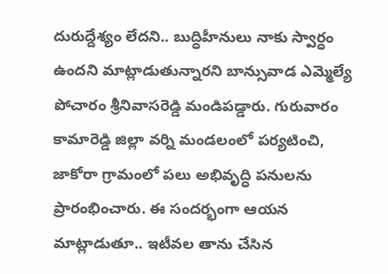దురుద్దేశ్యం లేదని.. బుద్ధిహీనులు నాకు స్వార్ధం ఉందని మాట్లాడుతున్నారని బాన్సువాడ ఎమ్మెల్యే పోచారం శ్రీనివాసరెడ్డి మండిపడ్డారు. గురువారం కామారెడ్డి జిల్లా వర్ని మండలంలో పర్యటించి, జాకోరా గ్రామంలో పలు అభివృద్ధి పనులను ప్రారంభించారు. ఈ సందర్భంగా ఆయన మాట్లాడుతూ.. ఇటీవల తాను చేసిన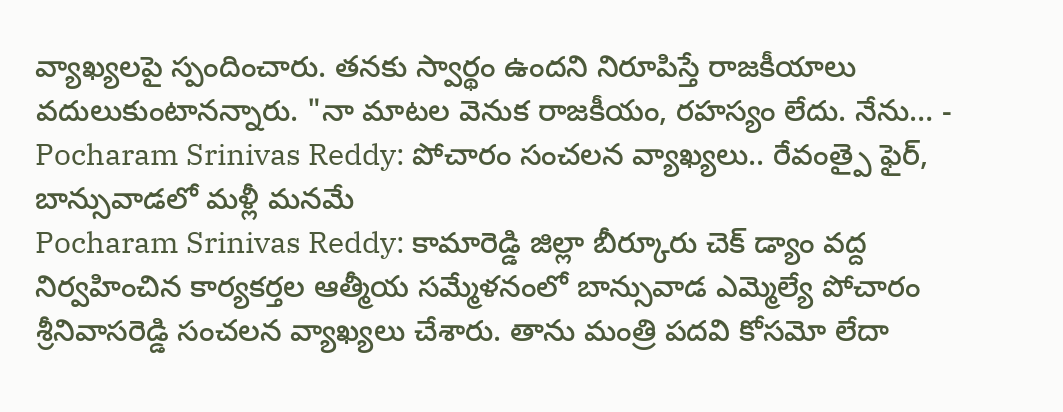వ్యాఖ్యలపై స్పందించారు. తనకు స్వార్థం ఉందని నిరూపిస్తే రాజకీయాలు వదులుకుంటానన్నారు. "నా మాటల వెనుక రాజకీయం, రహస్యం లేదు. నేను… -
Pocharam Srinivas Reddy: పోచారం సంచలన వ్యాఖ్యలు.. రేవంత్పై ఫైర్, బాన్సువాడలో మళ్లీ మనమే
Pocharam Srinivas Reddy: కామారెడ్డి జిల్లా బీర్కూరు చెక్ డ్యాం వద్ద నిర్వహించిన కార్యకర్తల ఆత్మీయ సమ్మేళనంలో బాన్సువాడ ఎమ్మెల్యే పోచారం శ్రీనివాసరెడ్డి సంచలన వ్యాఖ్యలు చేశారు. తాను మంత్రి పదవి కోసమో లేదా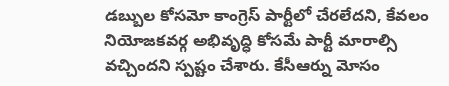డబ్బుల కోసమో కాంగ్రెస్ పార్టీలో చేరలేదని, కేవలం నియోజకవర్గ అభివృద్ధి కోసమే పార్టీ మారాల్సి వచ్చిందని స్పష్టం చేశారు. కేసీఆర్ను మోసం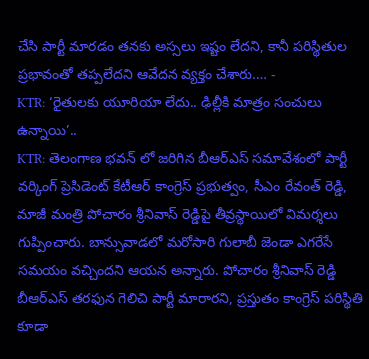చేసి పార్టీ మారడం తనకు అస్సలు ఇష్టం లేదని, కానీ పరిస్థితుల ప్రభావంతో తప్పలేదని ఆవేదన వ్యక్తం చేశారు.… -
KTR: ‘రైతులకు యూరియా లేదు.. ఢిల్లీకి మాత్రం సంచులు ఉన్నాయి’..
KTR: తెలంగాణ భవన్ లో జరిగిన బీఆర్ఎస్ సమావేశంలో పార్టీ వర్కింగ్ ప్రెసిడెంట్ కేటీఆర్ కాంగ్రెస్ ప్రభుత్వం, సీఎం రేవంత్ రెడ్డి, మాజీ మంత్రి పోచారం శ్రీనివాస్ రెడ్డిపై తీవ్రస్థాయిలో విమర్శలు గుప్పించారు. బాన్సువాడలో మరోసారి గులాబీ జెండా ఎగరేసే సమయం వచ్చిందని ఆయన అన్నారు. పోచారం శ్రీనివాస్ రెడ్డి బీఆర్ఎస్ తరఫున గెలిచి పార్టీ మారారని, ప్రస్తుతం కాంగ్రెస్ పరిస్థితి కూడా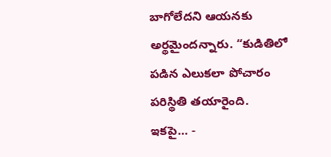బాగోలేదని ఆయనకు అర్థమైందన్నారు. “కుడితిలో పడిన ఎలుకలా పోచారం పరిస్థితి తయారైంది. ఇకపై… -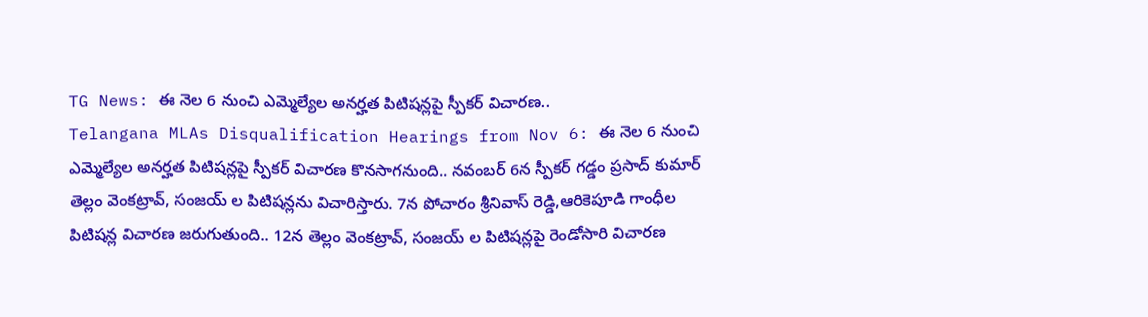TG News: ఈ నెల 6 నుంచి ఎమ్మెల్యేల అనర్హత పిటిషన్లపై స్పీకర్ విచారణ..
Telangana MLAs Disqualification Hearings from Nov 6: ఈ నెల 6 నుంచి ఎమ్మెల్యేల అనర్హత పిటిషన్లపై స్పీకర్ విచారణ కొనసాగనుంది.. నవంబర్ 6న స్పీకర్ గడ్డం ప్రసాద్ కుమార్ తెల్లం వెంకట్రావ్, సంజయ్ ల పిటిషన్లను విచారిస్తారు. 7న పోచారం శ్రీనివాస్ రెడ్డి,ఆరికెపూడి గాంధీల పిటిషన్ల విచారణ జరుగుతుంది.. 12న తెల్లం వెంకట్రావ్, సంజయ్ ల పిటిషన్లపై రెండోసారి విచారణ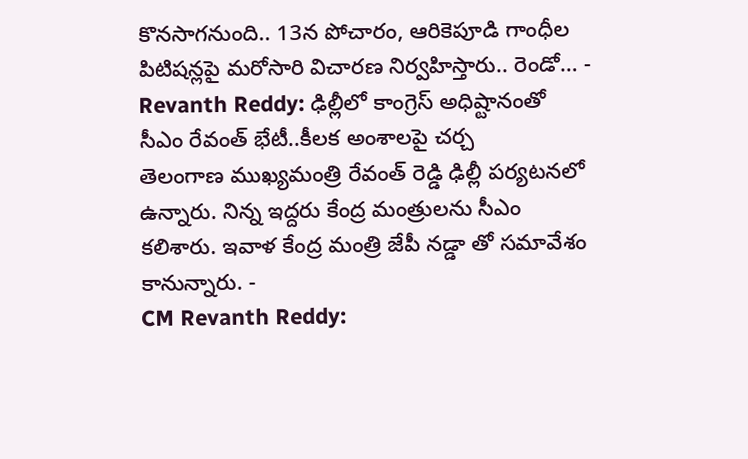కొనసాగనుంది.. 13న పోచారం, ఆరికెపూడి గాంధీల పిటిషన్లపై మరోసారి విచారణ నిర్వహిస్తారు.. రెండో… -
Revanth Reddy: ఢిల్లీలో కాంగ్రెస్ అధిష్టానంతో సీఎం రేవంత్ భేటీ..కీలక అంశాలపై చర్చ
తెలంగాణ ముఖ్యమంత్రి రేవంత్ రెడ్డి ఢిల్లీ పర్యటనలో ఉన్నారు. నిన్న ఇద్దరు కేంద్ర మంత్రులను సీఎం కలిశారు. ఇవాళ కేంద్ర మంత్రి జేపీ నడ్డా తో సమావేశం కానున్నారు. -
CM Revanth Reddy: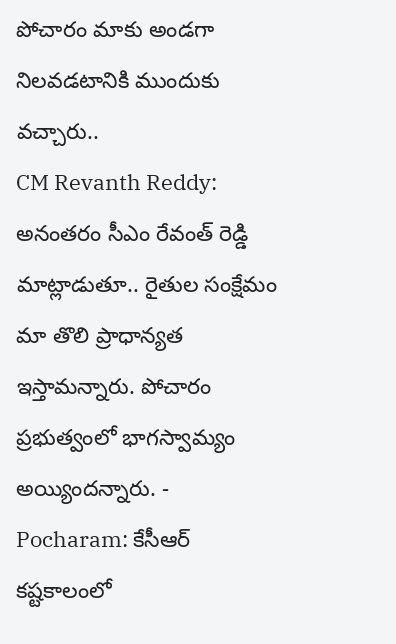పోచారం మాకు అండగా నిలవడటానికి ముందుకు వచ్చారు..
CM Revanth Reddy: అనంతరం సీఎం రేవంత్ రెడ్డి మాట్లాడుతూ.. రైతుల సంక్షేమం మా తొలి ప్రాధాన్యత ఇస్తామన్నారు. పోచారం ప్రభుత్వంలో భాగస్వామ్యం అయ్యిందన్నారు. -
Pocharam: కేసీఆర్ కష్టకాలంలో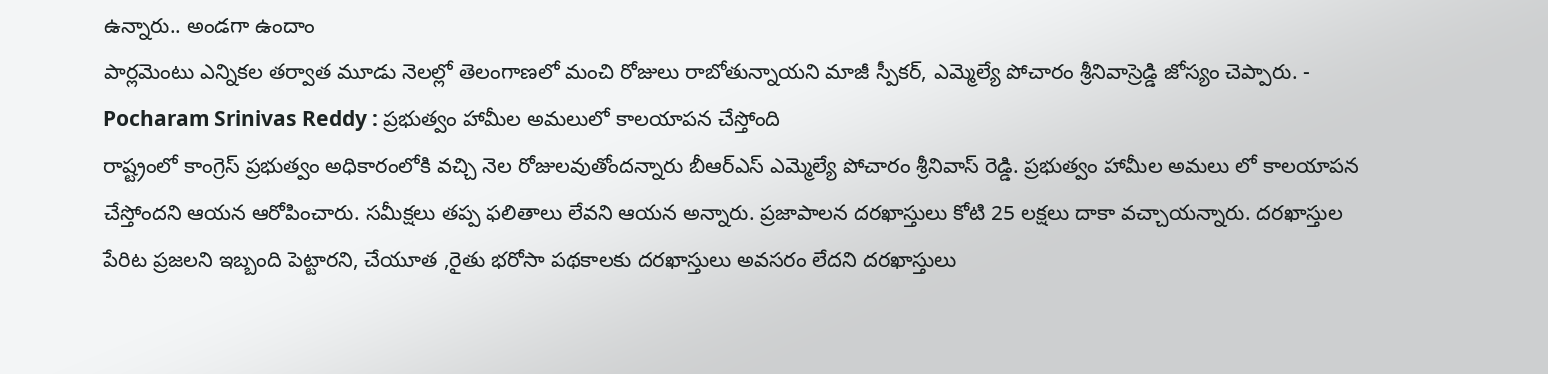ఉన్నారు.. అండగా ఉందాం
పార్లమెంటు ఎన్నికల తర్వాత మూడు నెలల్లో తెలంగాణలో మంచి రోజులు రాబోతున్నాయని మాజీ స్పీకర్, ఎమ్మెల్యే పోచారం శ్రీనివాస్రెడ్డి జోస్యం చెప్పారు. -
Pocharam Srinivas Reddy : ప్రభుత్వం హామీల అమలులో కాలయాపన చేస్తోంది
రాష్ట్రంలో కాంగ్రెస్ ప్రభుత్వం అధికారంలోకి వచ్చి నెల రోజులవుతోందన్నారు బీఆర్ఎస్ ఎమ్మెల్యే పోచారం శ్రీనివాస్ రెడ్డి. ప్రభుత్వం హామీల అమలు లో కాలయాపన చేస్తోందని ఆయన ఆరోపించారు. సమీక్షలు తప్ప ఫలితాలు లేవని ఆయన అన్నారు. ప్రజాపాలన దరఖాస్తులు కోటి 25 లక్షలు దాకా వచ్చాయన్నారు. దరఖాస్తుల పేరిట ప్రజలని ఇబ్బంది పెట్టారని, చేయూత ,రైతు భరోసా పథకాలకు దరఖాస్తులు అవసరం లేదని దరఖాస్తులు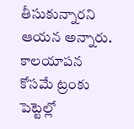తీసుకున్నారని ఆయన అన్నారు. కాలయాపన కోసమే ట్రంకు పెట్టెల్లో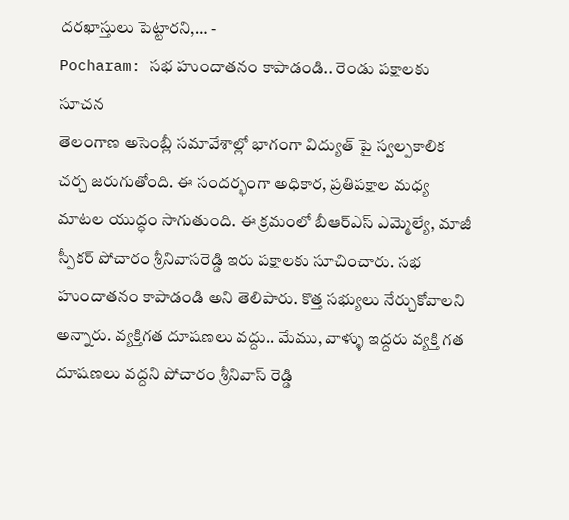దరఖాస్తులు పెట్టారని,… -
Pocharam: సభ హుందాతనం కాపాడండి.. రెండు పక్షాలకు సూచన
తెలంగాణ అసెంబ్లీ సమావేశాల్లో భాగంగా విద్యుత్ పై స్వల్పకాలిక చర్చ జరుగుతోంది. ఈ సందర్భంగా అధికార, ప్రతిపక్షాల మధ్య మాటల యుద్ధం సాగుతుంది. ఈ క్రమంలో బీఆర్ఎస్ ఎమ్మెల్యే, మాజీ స్పీకర్ పోచారం శ్రీనివాసరెడ్డి ఇరు పక్షాలకు సూచించారు. సభ హుందాతనం కాపాడండి అని తెలిపారు. కొత్త సభ్యులు నేర్చుకోవాలని అన్నారు. వ్యక్తిగత దూషణలు వద్దు.. మేము, వాళ్ళు ఇద్దరు వ్యక్తి గత దూషణలు వద్దని పోచారం శ్రీనివాస్ రెడ్డి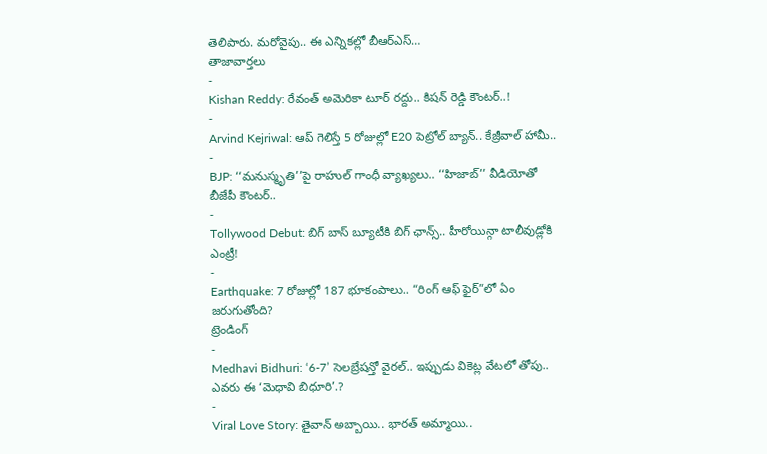తెలిపారు. మరోవైపు.. ఈ ఎన్నికల్లో బీఆర్ఎస్…
తాజావార్తలు
-
Kishan Reddy: రేవంత్ అమెరికా టూర్ రద్దు.. కిషన్ రెడ్డి కౌంటర్..!
-
Arvind Kejriwal: ఆప్ గెలిస్తే 5 రోజుల్లో E20 పెట్రోల్ బ్యాన్.. కేజ్రీవాల్ హామీ..
-
BJP: ‘‘మనుస్మృతి’’పై రాహుల్ గాంధీ వ్యాఖ్యలు.. ‘‘హిజాబ్’’ వీడియోతో బీజేపీ కౌంటర్..
-
Tollywood Debut: బిగ్ బాస్ బ్యూటీకి బిగ్ ఛాన్స్.. హీరోయిన్గా టాలీవుడ్లోకి ఎంట్రీ!
-
Earthquake: 7 రోజుల్లో 187 భూకంపాలు.. “రింగ్ ఆఫ్ ఫైర్”లో ఏం జరుగుతోంది?
ట్రెండింగ్
-
Medhavi Bidhuri: ‘6-7’ సెలబ్రేషన్తో వైరల్.. ఇప్పుడు వికెట్ల వేటలో తోపు.. ఎవరు ఈ ‘మెధావి బిధూరి’.?
-
Viral Love Story: తైవాన్ అబ్బాయి.. భారత్ అమ్మాయి..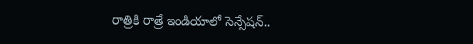రాత్రికి రాత్రే ఇండియాలో సెన్సేషన్..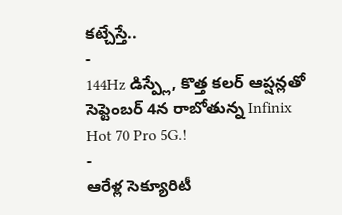కట్చేస్తే..
-
144Hz డిస్ప్లే, కొత్త కలర్ ఆప్షన్లతో సెప్టెంబర్ 4న రాబోతున్న Infinix Hot 70 Pro 5G.!
-
ఆరేళ్ల సెక్యూరిటీ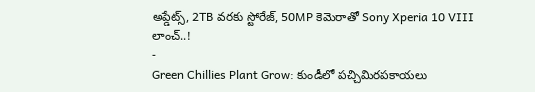అప్డేట్స్, 2TB వరకు స్టోరేజ్, 50MP కెమెరాతో Sony Xperia 10 VIII లాంచ్..!
-
Green Chillies Plant Grow: కుండీలో పచ్చిమిరపకాయలు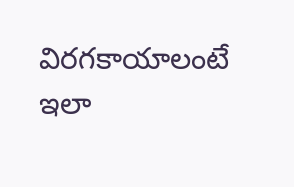విరగకాయాలంటే ఇలా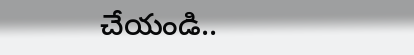చేయండి..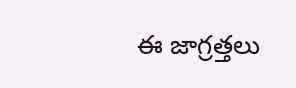ఈ జాగ్రత్తలు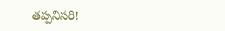తప్పనిసరి!